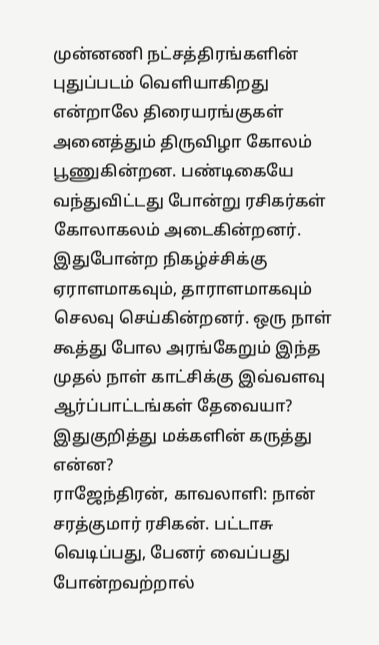முன்னணி நட்சத்திரங்களின் புதுப்படம் வெளியாகிறது என்றாலே திரையரங்குகள் அனைத்தும் திருவிழா கோலம் பூணுகின்றன. பண்டிகையே வந்துவிட்டது போன்று ரசிகர்கள் கோலாகலம் அடைகின்றனர். இதுபோன்ற நிகழ்ச்சிக்கு ஏராளமாகவும், தாராளமாகவும் செலவு செய்கின்றனர். ஒரு நாள் கூத்து போல அரங்கேறும் இந்த முதல் நாள் காட்சிக்கு இவ்வளவு ஆர்ப்பாட்டங்கள் தேவையா?
இதுகுறித்து மக்களின் கருத்து என்ன?
ராஜேந்திரன், காவலாளி: நான் சரத்குமார் ரசிகன். பட்டாசு வெடிப்பது, பேனர் வைப்பது போன்றவற்றால்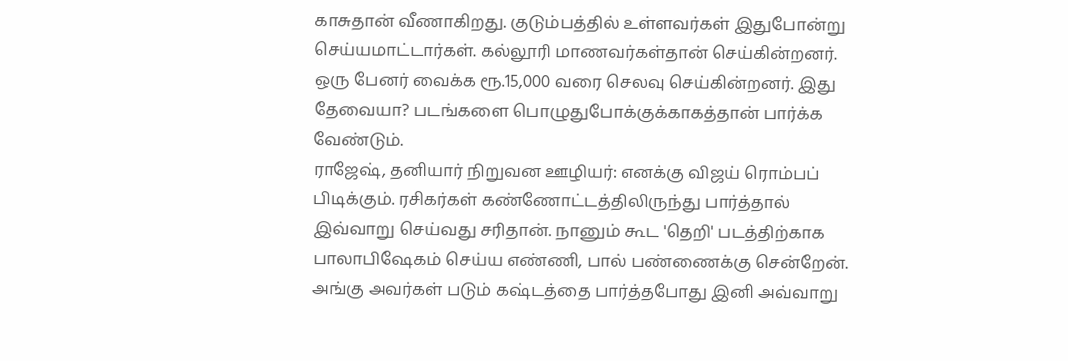காசுதான் வீணாகிறது. குடும்பத்தில் உள்ளவர்கள் இதுபோன்று செய்யமாட்டார்கள். கல்லூரி மாணவர்கள்தான் செய்கின்றனர். ஒரு பேனர் வைக்க ரூ.15,000 வரை செலவு செய்கின்றனர். இது தேவையா? படங்களை பொழுதுபோக்குக்காகத்தான் பார்க்க வேண்டும்.
ராஜேஷ், தனியார் நிறுவன ஊழியர்: எனக்கு விஜய் ரொம்பப் பிடிக்கும். ரசிகர்கள் கண்ணோட்டத்திலிருந்து பார்த்தால் இவ்வாறு செய்வது சரிதான். நானும் கூட 'தெறி' படத்திற்காக பாலாபிஷேகம் செய்ய எண்ணி, பால் பண்ணைக்கு சென்றேன். அங்கு அவர்கள் படும் கஷ்டத்தை பார்த்தபோது இனி அவ்வாறு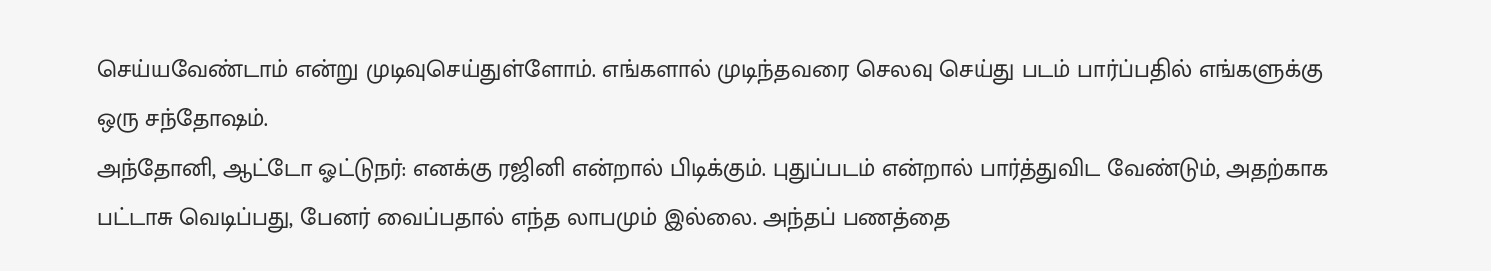செய்யவேண்டாம் என்று முடிவுசெய்துள்ளோம். எங்களால் முடிந்தவரை செலவு செய்து படம் பார்ப்பதில் எங்களுக்கு ஒரு சந்தோஷம்.
அந்தோனி, ஆட்டோ ஓட்டுநர்: எனக்கு ரஜினி என்றால் பிடிக்கும். புதுப்படம் என்றால் பார்த்துவிட வேண்டும், அதற்காக பட்டாசு வெடிப்பது, பேனர் வைப்பதால் எந்த லாபமும் இல்லை. அந்தப் பணத்தை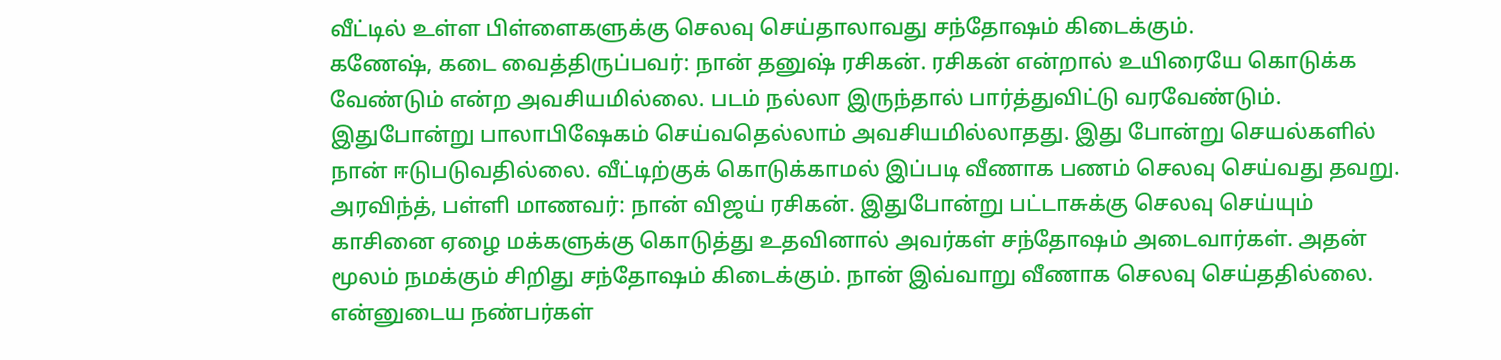வீட்டில் உள்ள பிள்ளைகளுக்கு செலவு செய்தாலாவது சந்தோஷம் கிடைக்கும்.
கணேஷ், கடை வைத்திருப்பவர்: நான் தனுஷ் ரசிகன். ரசிகன் என்றால் உயிரையே கொடுக்க வேண்டும் என்ற அவசியமில்லை. படம் நல்லா இருந்தால் பார்த்துவிட்டு வரவேண்டும். இதுபோன்று பாலாபிஷேகம் செய்வதெல்லாம் அவசியமில்லாதது. இது போன்று செயல்களில் நான் ஈடுபடுவதில்லை. வீட்டிற்குக் கொடுக்காமல் இப்படி வீணாக பணம் செலவு செய்வது தவறு.
அரவிந்த், பள்ளி மாணவர்: நான் விஜய் ரசிகன். இதுபோன்று பட்டாசுக்கு செலவு செய்யும் காசினை ஏழை மக்களுக்கு கொடுத்து உதவினால் அவர்கள் சந்தோஷம் அடைவார்கள். அதன் மூலம் நமக்கும் சிறிது சந்தோஷம் கிடைக்கும். நான் இவ்வாறு வீணாக செலவு செய்ததில்லை. என்னுடைய நண்பர்கள்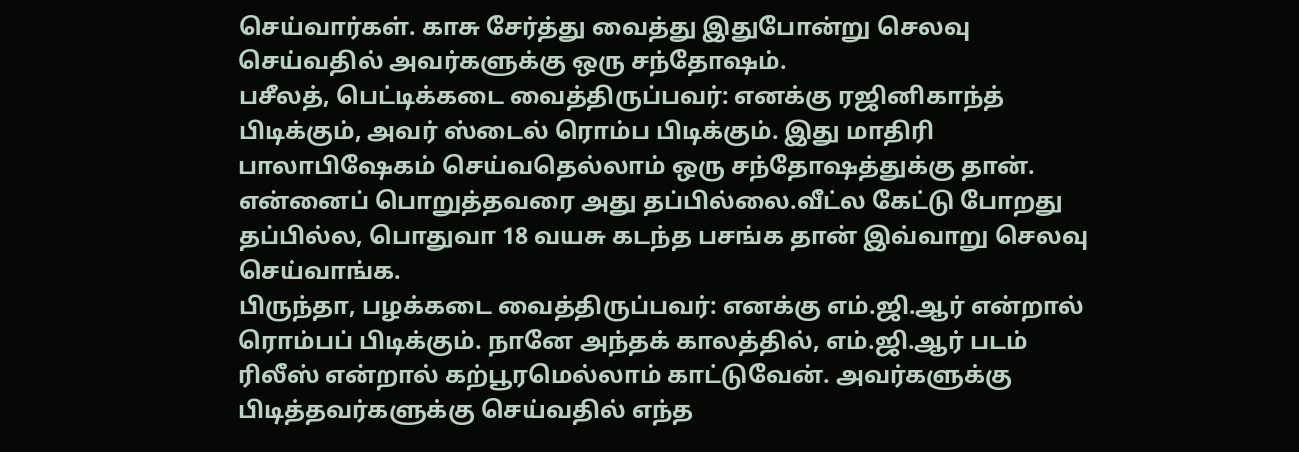செய்வார்கள். காசு சேர்த்து வைத்து இதுபோன்று செலவு செய்வதில் அவர்களுக்கு ஒரு சந்தோஷம்.
பசீலத், பெட்டிக்கடை வைத்திருப்பவர்: எனக்கு ரஜினிகாந்த் பிடிக்கும், அவர் ஸ்டைல் ரொம்ப பிடிக்கும். இது மாதிரி பாலாபிஷேகம் செய்வதெல்லாம் ஒரு சந்தோஷத்துக்கு தான். என்னைப் பொறுத்தவரை அது தப்பில்லை.வீட்ல கேட்டு போறது தப்பில்ல, பொதுவா 18 வயசு கடந்த பசங்க தான் இவ்வாறு செலவு செய்வாங்க.
பிருந்தா, பழக்கடை வைத்திருப்பவர்: எனக்கு எம்.ஜி.ஆர் என்றால் ரொம்பப் பிடிக்கும். நானே அந்தக் காலத்தில், எம்.ஜி.ஆர் படம் ரிலீஸ் என்றால் கற்பூரமெல்லாம் காட்டுவேன். அவர்களுக்கு பிடித்தவர்களுக்கு செய்வதில் எந்த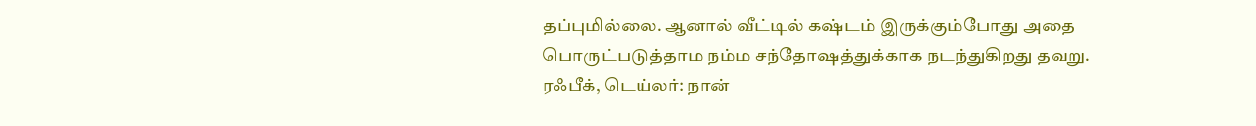தப்புமில்லை. ஆனால் வீட்டில் கஷ்டம் இருக்கும்போது அதை பொருட்படுத்தாம நம்ம சந்தோஷத்துக்காக நடந்துகிறது தவறு.
ரஃபீக், டெய்லர்: நான்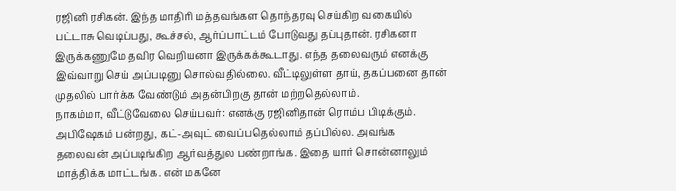ரஜினி ரசிகன். இந்த மாதிரி மத்தவங்கள தொந்தரவு செய்கிற வகையில் பட்டாசு வெடிப்பது, கூச்சல், ஆர்ப்பாட்டம் போடுவது தப்புதான். ரசிகனா இருக்கணுமே தவிர வெறியனா இருக்கக்கூடாது. எந்த தலைவரும் எனக்கு இவ்வாறு செய் அப்படினு சொல்வதில்லை. வீட்டிலுள்ள தாய், தகப்பனை தான் முதலில் பார்க்க வேண்டும் அதன்பிறகு தான் மற்றதெல்லாம்.
நாகம்மா, வீட்டுவேலை செய்பவர்: எனக்கு ரஜினிதான் ரொம்ப பிடிக்கும். அபிஷேகம் பன்றது, கட்-அவுட் வைப்பதெல்லாம் தப்பில்ல. அவங்க தலைவன் அப்படிங்கிற ஆர்வத்துல பண்றாங்க. இதை யார் சொன்னாலும் மாத்திக்க மாட்டங்க. என் மகனே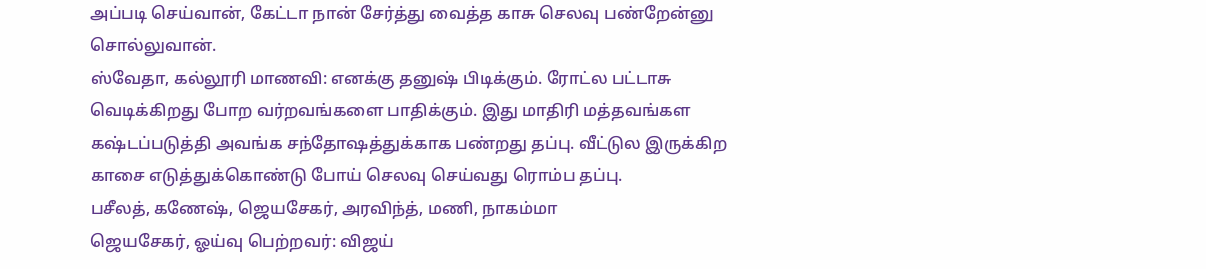அப்படி செய்வான், கேட்டா நான் சேர்த்து வைத்த காசு செலவு பண்றேன்னு சொல்லுவான்.
ஸ்வேதா, கல்லூரி மாணவி: எனக்கு தனுஷ் பிடிக்கும். ரோட்ல பட்டாசு வெடிக்கிறது போற வர்றவங்களை பாதிக்கும். இது மாதிரி மத்தவங்கள கஷ்டப்படுத்தி அவங்க சந்தோஷத்துக்காக பண்றது தப்பு. வீட்டுல இருக்கிற காசை எடுத்துக்கொண்டு போய் செலவு செய்வது ரொம்ப தப்பு.
பசீலத், கணேஷ், ஜெயசேகர், அரவிந்த், மணி, நாகம்மா
ஜெயசேகர், ஓய்வு பெற்றவர்: விஜய்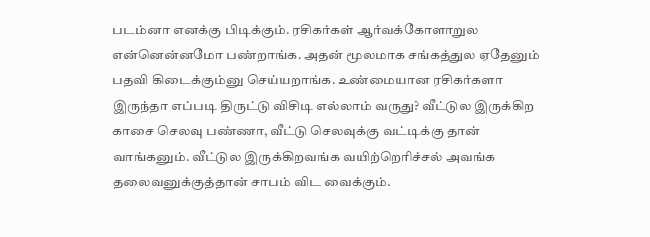படம்னா எனக்கு பிடிக்கும். ரசிகர்கள் ஆர்வக்கோளாறுல என்னென்னமோ பண்றாங்க. அதன் மூலமாக சங்கத்துல ஏதேனும் பதவி கிடைக்கும்னு செய்யறாங்க. உண்மையான ரசிகர்களா இருந்தா எப்படி திருட்டு விசிடி எல்லாம் வருது? வீட்டுல இருக்கிற காசை செலவு பண்ணா, வீட்டு செலவுக்கு வட்டிக்கு தான் வாங்கனும். வீட்டுல இருக்கிறவங்க வயிற்றெரிச்சல் அவங்க தலைவனுக்குத்தான் சாபம் விட வைக்கும்.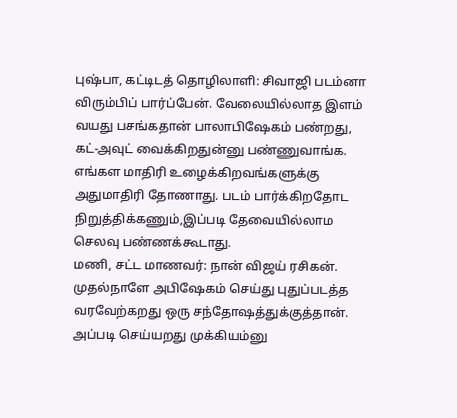புஷ்பா, கட்டிடத் தொழிலாளி: சிவாஜி படம்னா விரும்பிப் பார்ப்பேன். வேலையில்லாத இளம் வயது பசங்கதான் பாலாபிஷேகம் பண்றது, கட்-அவுட் வைக்கிறதுன்னு பண்ணுவாங்க. எங்கள மாதிரி உழைக்கிறவங்களுக்கு அதுமாதிரி தோணாது. படம் பார்க்கிறதோட நிறுத்திக்கணும்,இப்படி தேவையில்லாம செலவு பண்ணக்கூடாது.
மணி, சட்ட மாணவர்: நான் விஜய் ரசிகன். முதல்நாளே அபிஷேகம் செய்து புதுப்படத்த வரவேற்கறது ஒரு சந்தோஷத்துக்குத்தான். அப்படி செய்யறது முக்கியம்னு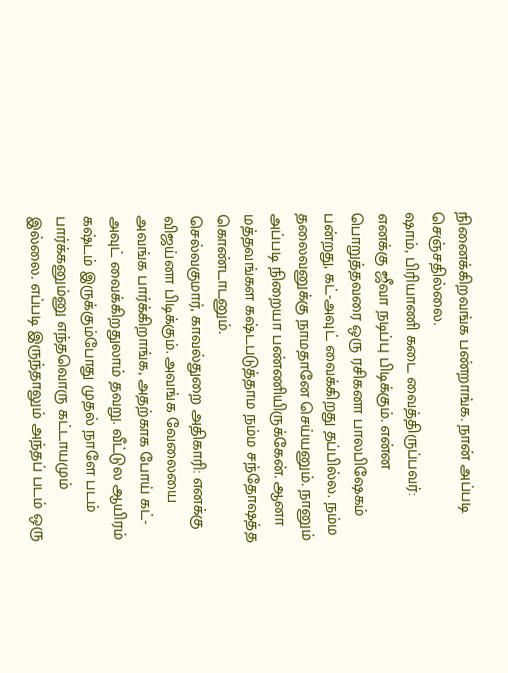நினைக்கிறவங்க பண்றாங்க. நான் அப்படி செஞ்சதில்லை.
ஷாம், பிரியாணி கடை வைத்திருப்பவர்: எனக்கு ஜீவா நடிப்பு பிடிக்கும். என்ன பொறுத்தவரை ஒரு ரசிகனா பாலபிஷேகம் பன்றது, கட்-அவுட் வைக்கிறது தப்பில்ல. நம்ம தலைவனுக்கு நாமதானே செய்யனும். நானும் அப்படி நிறையா பண்ணியிருக்கேன். ஆனா மத்தவங்கள கஷ்டபடுத்தாம நம்ம சந்தோஷத்த கொண்டாடனும்.
செல்வகுமார், காவல்துறை அதிகாரி: எனக்கு விஜய்னா பிடிக்கும். அவங்க வேலையை அவங்க பார்க்கிறாங்க, அதற்காக போய் கட்- அவுட் வைக்கிறதுலாம் தவறு. வீட்டுல ஆயிரம் கஷ்டம் இருக்கும்போது முதல் நாளே படம் பார்க்கனும்னு எந்தவொரு கட்டாயமும் இல்லை. எப்படி இருந்தாலும் அந்தப் படம் ஒரு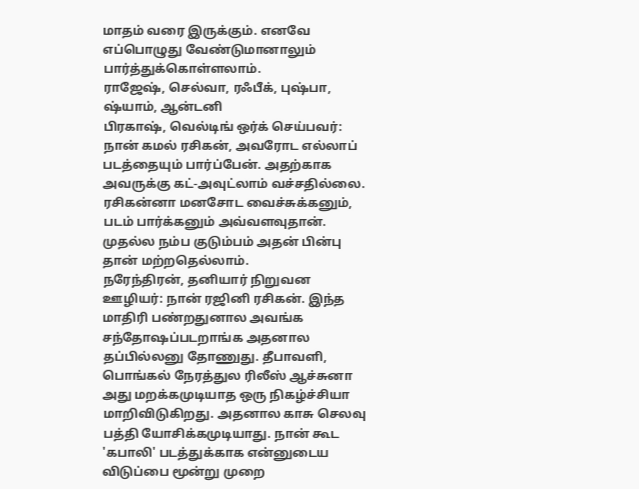மாதம் வரை இருக்கும். எனவே எப்பொழுது வேண்டுமானாலும் பார்த்துக்கொள்ளலாம்.
ராஜேஷ், செல்வா, ரஃபீக், புஷ்பா, ஷ்யாம், ஆன்டனி
பிரகாஷ், வெல்டிங் ஒர்க் செய்பவர்: நான் கமல் ரசிகன், அவரோட எல்லாப் படத்தையும் பார்ப்பேன். அதற்காக அவருக்கு கட்-அவுட்லாம் வச்சதில்லை. ரசிகன்னா மனசோட வைச்சுக்கனும், படம் பார்க்கனும் அவ்வளவுதான். முதல்ல நம்ப குடும்பம் அதன் பின்பு தான் மற்றதெல்லாம்.
நரேந்திரன், தனியார் நிறுவன ஊழியர்: நான் ரஜினி ரசிகன். இந்த மாதிரி பண்றதுனால அவங்க சந்தோஷப்படறாங்க அதனால தப்பில்லனு தோணுது. தீபாவளி, பொங்கல் நேரத்துல ரிலீஸ் ஆச்சுனா அது மறக்கமுடியாத ஒரு நிகழ்ச்சியா மாறிவிடுகிறது. அதனால காசு செலவு பத்தி யோசிக்கமுடியாது. நான் கூட 'கபாலி' படத்துக்காக என்னுடைய விடுப்பை மூன்று முறை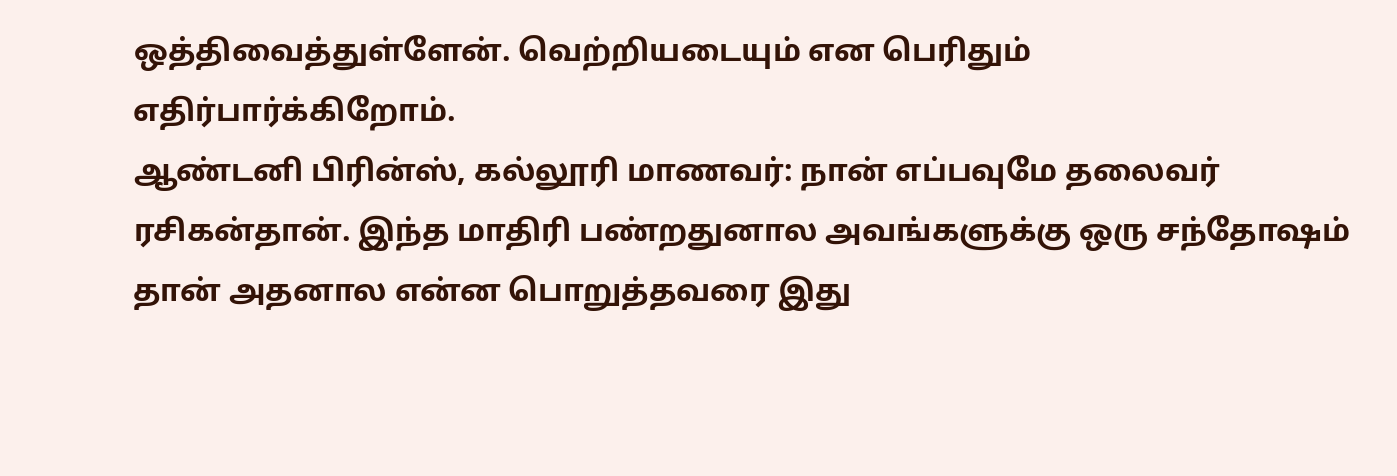ஒத்திவைத்துள்ளேன். வெற்றியடையும் என பெரிதும் எதிர்பார்க்கிறோம்.
ஆண்டனி பிரின்ஸ், கல்லூரி மாணவர்: நான் எப்பவுமே தலைவர் ரசிகன்தான். இந்த மாதிரி பண்றதுனால அவங்களுக்கு ஒரு சந்தோஷம் தான் அதனால என்ன பொறுத்தவரை இது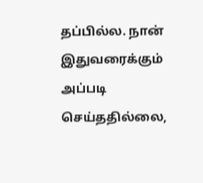தப்பில்ல. நான் இதுவரைக்கும் அப்படி செய்ததில்லை,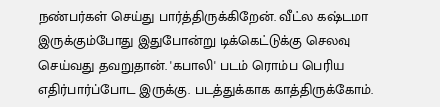நண்பர்கள் செய்து பார்த்திருக்கிறேன். வீட்ல கஷ்டமா இருக்கும்போது இதுபோன்று டிக்கெட்டுக்கு செலவு செய்வது தவறுதான். 'கபாலி' படம் ரொம்ப பெரிய எதிர்பார்ப்போட இருக்கு. படத்துக்காக காத்திருக்கோம்.